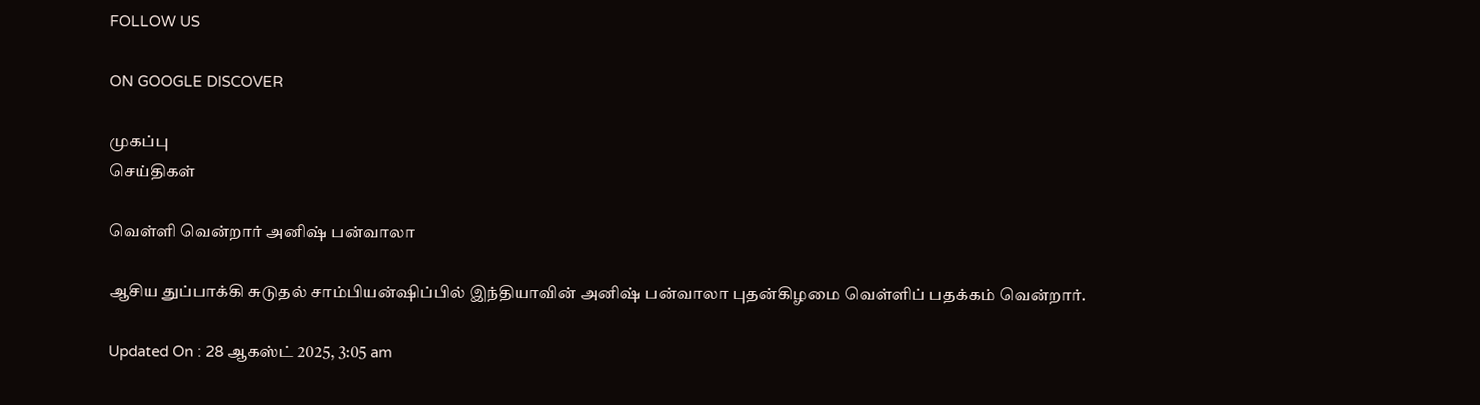FOLLOW US

ON GOOGLE DISCOVER

முகப்பு
செய்திகள்

வெள்ளி வென்றார் அனிஷ் பன்வாலா

ஆசிய துப்பாக்கி சுடுதல் சாம்பியன்ஷிப்பில் இந்தியாவின் அனிஷ் பன்வாலா புதன்கிழமை வெள்ளிப் பதக்கம் வென்றார்.

Updated On : 28 ஆகஸ்ட் 2025, 3:05 am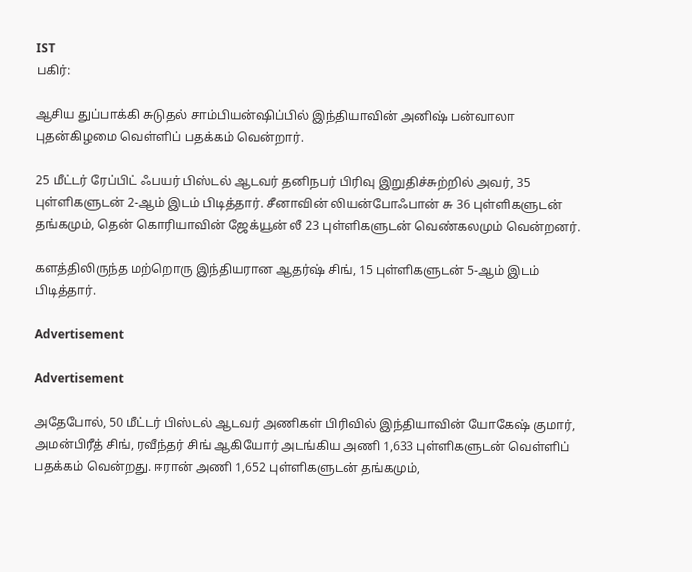IST
பகிர்:

ஆசிய துப்பாக்கி சுடுதல் சாம்பியன்ஷிப்பில் இந்தியாவின் அனிஷ் பன்வாலா புதன்கிழமை வெள்ளிப் பதக்கம் வென்றார்.

25 மீட்டர் ரேப்பிட் ஃபயர் பிஸ்டல் ஆடவர் தனிநபர் பிரிவு இறுதிச்சுற்றில் அவர், 35 புள்ளிகளுடன் 2-ஆம் இடம் பிடித்தார். சீனாவின் லியன்போஃபான் சு 36 புள்ளிகளுடன் தங்கமும், தென் கொரியாவின் ஜேக்யூன் லீ 23 புள்ளிகளுடன் வெண்கலமும் வென்றனர்.

களத்திலிருந்த மற்றொரு இந்தியரான ஆதர்ஷ் சிங், 15 புள்ளிகளுடன் 5-ஆம் இடம் பிடித்தார்.

Advertisement

Advertisement

அதேபோல், 50 மீட்டர் பிஸ்டல் ஆடவர் அணிகள் பிரிவில் இந்தியாவின் யோகேஷ் குமார், அமன்பிரீத் சிங், ரவீந்தர் சிங் ஆகியோர் அடங்கிய அணி 1,633 புள்ளிகளுடன் வெள்ளிப் பதக்கம் வென்றது. ஈரான் அணி 1,652 புள்ளிகளுடன் தங்கமும்,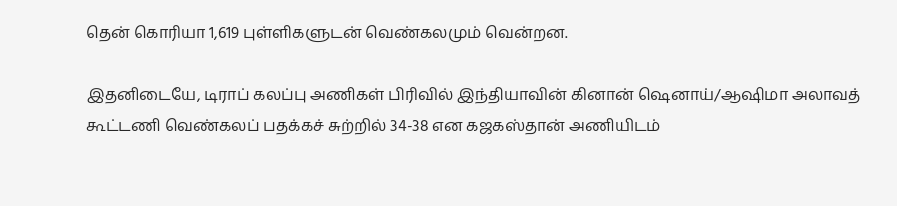தென் கொரியா 1,619 புள்ளிகளுடன் வெண்கலமும் வென்றன.

இதனிடையே, டிராப் கலப்பு அணிகள் பிரிவில் இந்தியாவின் கினான் ஷெனாய்/ஆஷிமா அலாவத் கூட்டணி வெண்கலப் பதக்கச் சுற்றில் 34-38 என கஜகஸ்தான் அணியிடம்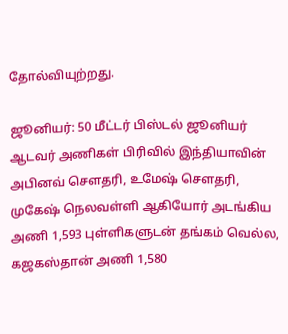தோல்வியுற்றது.

ஜூனியர்: 50 மீட்டர் பிஸ்டல் ஜூனியர் ஆடவர் அணிகள் பிரிவில் இந்தியாவின் அபினவ் சௌதரி, உமேஷ் சௌதரி, முகேஷ் நெலவள்ளி ஆகியோர் அடங்கிய அணி 1,593 புள்ளிகளுடன் தங்கம் வெல்ல, கஜகஸ்தான் அணி 1,580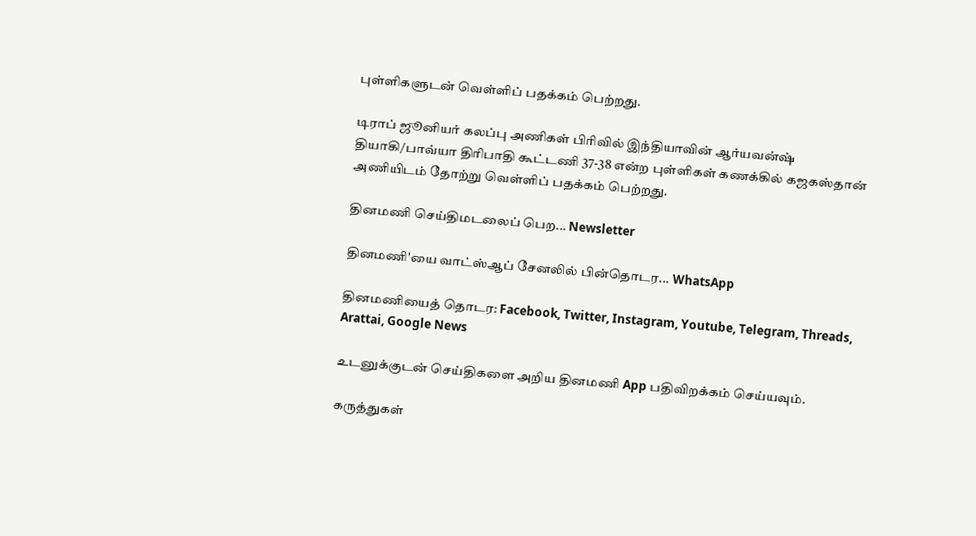புள்ளிகளுடன் வெள்ளிப் பதக்கம் பெற்றது.

டிராப் ஜூனியர் கலப்பு அணிகள் பிரிவில் இந்தியாவின் ஆர்யவன்ஷ் தியாகி/பாவ்யா திரிபாதி கூட்டணி 37-38 என்ற புள்ளிகள் கணக்கில் கஜகஸ்தான் அணியிடம் தோற்று வெள்ளிப் பதக்கம் பெற்றது.

தினமணி செய்திமடலைப் பெற... Newsletter

தினமணி'யை வாட்ஸ்ஆப் சேனலில் பின்தொடர... WhatsApp

தினமணியைத் தொடர: Facebook, Twitter, Instagram, Youtube, Telegram, Threads, Arattai, Google News

உடனுக்குடன் செய்திகளை அறிய தினமணி App பதிவிறக்கம் செய்யவும்.

கருத்துகள்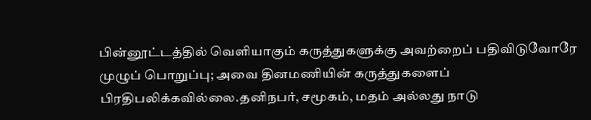பின்னூட்டத்தில் வெளியாகும் கருத்துகளுக்கு அவற்றைப் பதிவிடுவோரே முழுப் பொறுப்பு; அவை தினமணியின் கருத்துகளைப் பிரதிபலிக்கவில்லை.தனிநபர், சமூகம், மதம் அல்லது நாடு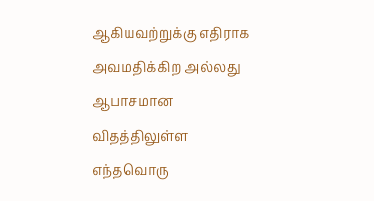ஆகியவற்றுக்கு எதிராக அவமதிக்கிற அல்லது ஆபாசமான விதத்திலுள்ள எந்தவொரு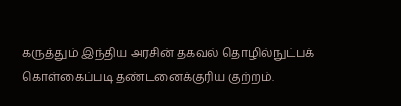கருத்தும் இந்திய அரசின் தகவல் தொழில்நுட்பக் கொள்கைப்படி தண்டனைக்குரிய குற்றம்.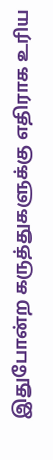இதுபோன்ற கருத்துகளுக்கு எதிராக உரிய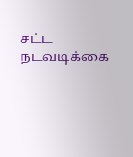சட்ட நடவடிக்கை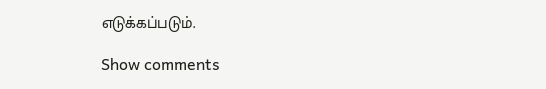எடுக்கப்படும்.

Show comments